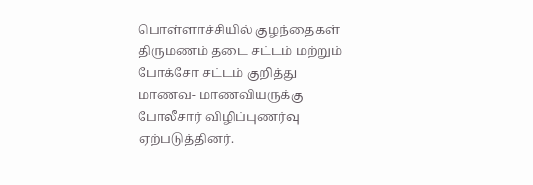பொள்ளாச்சியில் குழந்தைகள் திருமணம் தடை சட்டம் மற்றும் போக்சோ சட்டம் குறித்து மாணவ- மாணவியருக்கு போலீசார் விழிப்புணர்வு ஏற்படுத்தினர்.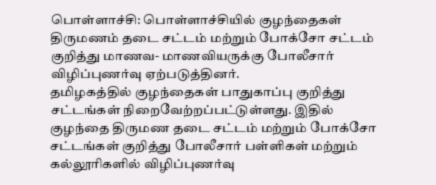பொள்ளாச்சி: பொள்ளாச்சியில் குழந்தைகள் திருமணம் தடை சட்டம் மற்றும் போக்சோ சட்டம் குறித்து மாணவ- மாணவியருக்கு போலீசார் விழிப்புணர்வு ஏற்படுத்தினர்.
தமிழகத்தில் குழந்தைகள் பாதுகாப்பு குறித்து சட்டங்கள் நிறைவேற்றப்பட்டுள்ளது. இதில் குழந்தை திருமண தடை சட்டம் மற்றும் போக்சோ சட்டங்கள் குறித்து போலீசார் பள்ளிகள் மற்றும் கல்லூரிகளில் விழிப்புணர்வு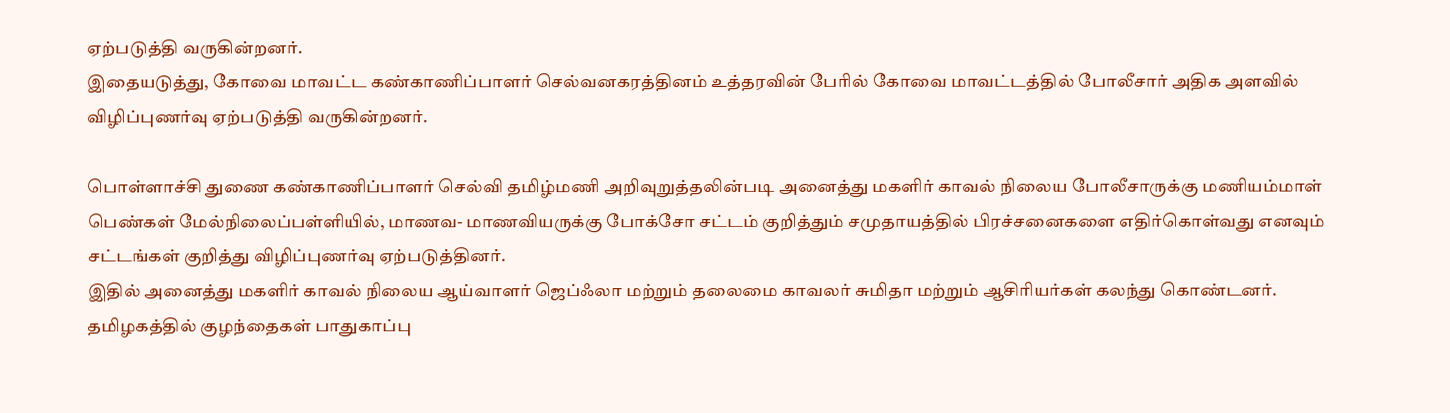ஏற்படுத்தி வருகின்றனர்.
இதையடுத்து, கோவை மாவட்ட கண்காணிப்பாளர் செல்வனகரத்தினம் உத்தரவின் பேரில் கோவை மாவட்டத்தில் போலீசார் அதிக அளவில் விழிப்புணர்வு ஏற்படுத்தி வருகின்றனர்.

பொள்ளாச்சி துணை கண்காணிப்பாளர் செல்வி தமிழ்மணி அறிவுறுத்தலின்படி அனைத்து மகளிர் காவல் நிலைய போலீசாருக்கு மணியம்மாள் பெண்கள் மேல்நிலைப்பள்ளியில், மாணவ- மாணவியருக்கு போக்சோ சட்டம் குறித்தும் சமுதாயத்தில் பிரச்சனைகளை எதிர்கொள்வது எனவும் சட்டங்கள் குறித்து விழிப்புணர்வு ஏற்படுத்தினர்.
இதில் அனைத்து மகளிர் காவல் நிலைய ஆய்வாளர் ஜெப்ஃலா மற்றும் தலைமை காவலர் சுமிதா மற்றும் ஆசிரியர்கள் கலந்து கொண்டனர்.
தமிழகத்தில் குழந்தைகள் பாதுகாப்பு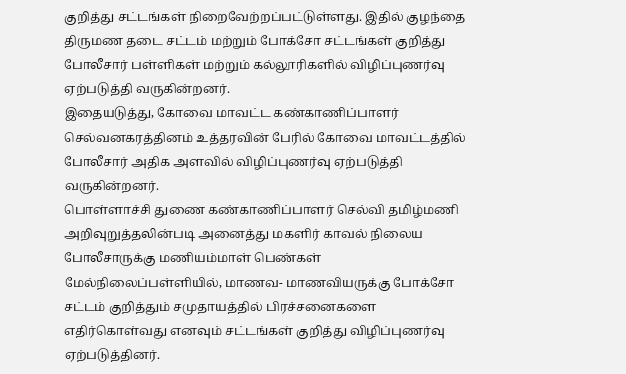குறித்து சட்டங்கள் நிறைவேற்றப்பட்டுள்ளது. இதில் குழந்தை திருமண தடை சட்டம் மற்றும் போக்சோ சட்டங்கள் குறித்து போலீசார் பள்ளிகள் மற்றும் கல்லூரிகளில் விழிப்புணர்வு ஏற்படுத்தி வருகின்றனர்.
இதையடுத்து, கோவை மாவட்ட கண்காணிப்பாளர் செல்வனகரத்தினம் உத்தரவின் பேரில் கோவை மாவட்டத்தில் போலீசார் அதிக அளவில் விழிப்புணர்வு ஏற்படுத்தி வருகின்றனர்.
பொள்ளாச்சி துணை கண்காணிப்பாளர் செல்வி தமிழ்மணி அறிவுறுத்தலின்படி அனைத்து மகளிர் காவல் நிலைய போலீசாருக்கு மணியம்மாள் பெண்கள் மேல்நிலைப்பள்ளியில், மாணவ- மாணவியருக்கு போக்சோ சட்டம் குறித்தும் சமுதாயத்தில் பிரச்சனைகளை எதிர்கொள்வது எனவும் சட்டங்கள் குறித்து விழிப்புணர்வு ஏற்படுத்தினர்.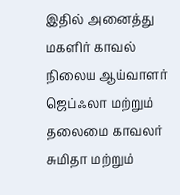இதில் அனைத்து மகளிர் காவல் நிலைய ஆய்வாளர் ஜெப்ஃலா மற்றும் தலைமை காவலர் சுமிதா மற்றும்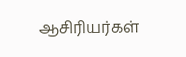ஆசிரியர்கள்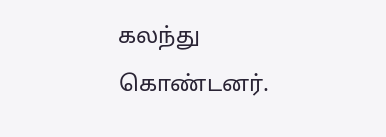கலந்து கொண்டனர்.